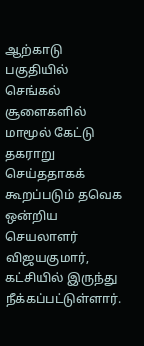ஆற்காடு பகுதியில் செங்கல் சூளைகளில் மாமூல் கேட்டு தகராறு செய்ததாகக் கூறப்படும் தவெக ஒன்றிய செயலாளர் விஜயகுமார், கட்சியில் இருந்து நீக்கப்பட்டுள்ளார்.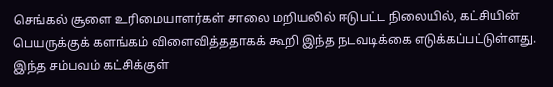செங்கல் சூளை உரிமையாளர்கள் சாலை மறியலில் ஈடுபட்ட நிலையில், கட்சியின் பெயருக்குக் களங்கம் விளைவித்ததாகக் கூறி இந்த நடவடிக்கை எடுக்கப்பட்டுள்ளது. இந்த சம்பவம் கட்சிக்குள்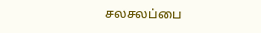சலசலப்பை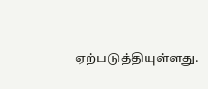ஏற்படுத்தியுள்ளது.